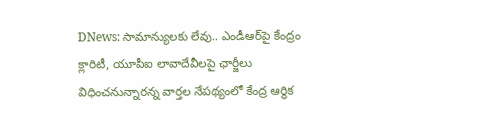DNews: సామాన్యులకు లేవు.. ఎండీఆర్‌పై కేంద్రం క్లారిటీ, యూపీఐ లావాదేవీలపై ఛార్జీలు విధించనున్నారన్న వార్తల నేపథ్యంలో కేంద్ర ఆర్థిక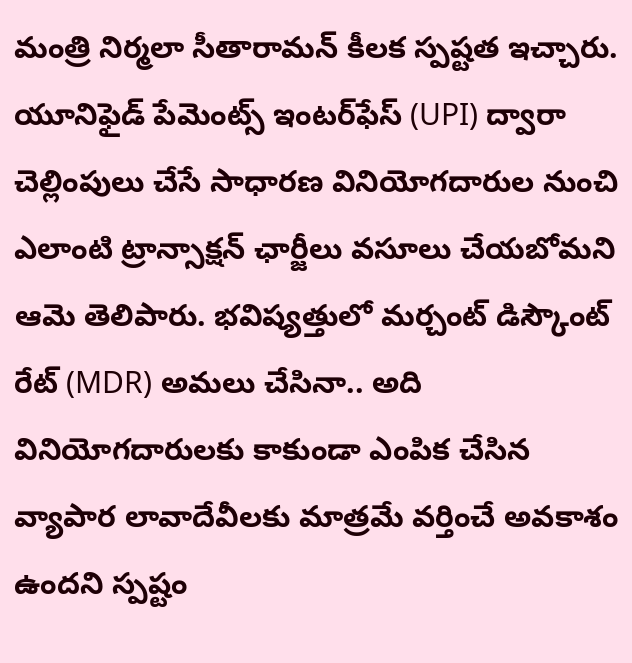మంత్రి నిర్మలా సీతారామన్ కీలక స్పష్టత ఇచ్చారు. యూనిఫైడ్ పేమెంట్స్ ఇంటర్‌ఫేస్ (UPI) ద్వారా చెల్లింపులు చేసే సాధారణ వినియోగదారుల నుంచి ఎలాంటి ట్రాన్సాక్షన్ ఛార్జీలు వసూలు చేయబోమని ఆమె తెలిపారు. భవిష్యత్తులో మర్చంట్ డిస్కౌంట్ రేట్ (MDR) అమలు చేసినా.. అది వినియోగదారులకు కాకుండా ఎంపిక చేసిన వ్యాపార లావాదేవీలకు మాత్రమే వర్తించే అవకాశం ఉందని స్పష్టం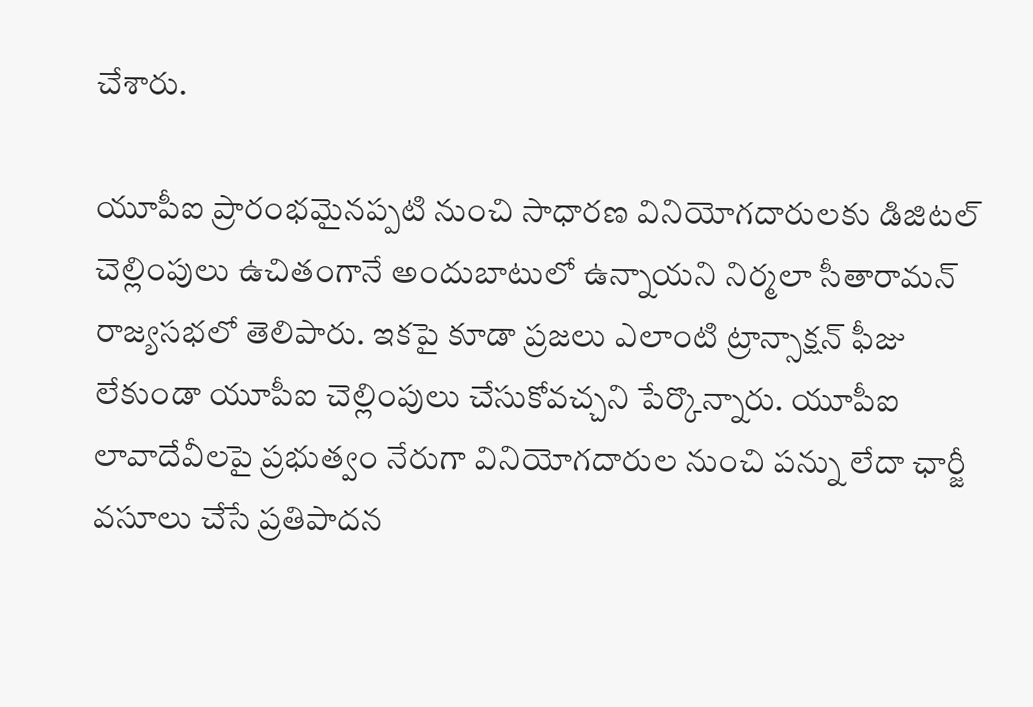చేశారు.

యూపీఐ ప్రారంభమైనప్పటి నుంచి సాధారణ వినియోగదారులకు డిజిటల్ చెల్లింపులు ఉచితంగానే అందుబాటులో ఉన్నాయని నిర్మలా సీతారామన్ రాజ్యసభలో తెలిపారు. ఇకపై కూడా ప్రజలు ఎలాంటి ట్రాన్సాక్షన్ ఫీజు లేకుండా యూపీఐ చెల్లింపులు చేసుకోవచ్చని పేర్కొన్నారు. యూపీఐ లావాదేవీలపై ప్రభుత్వం నేరుగా వినియోగదారుల నుంచి పన్ను లేదా ఛార్జీ వసూలు చేసే ప్రతిపాదన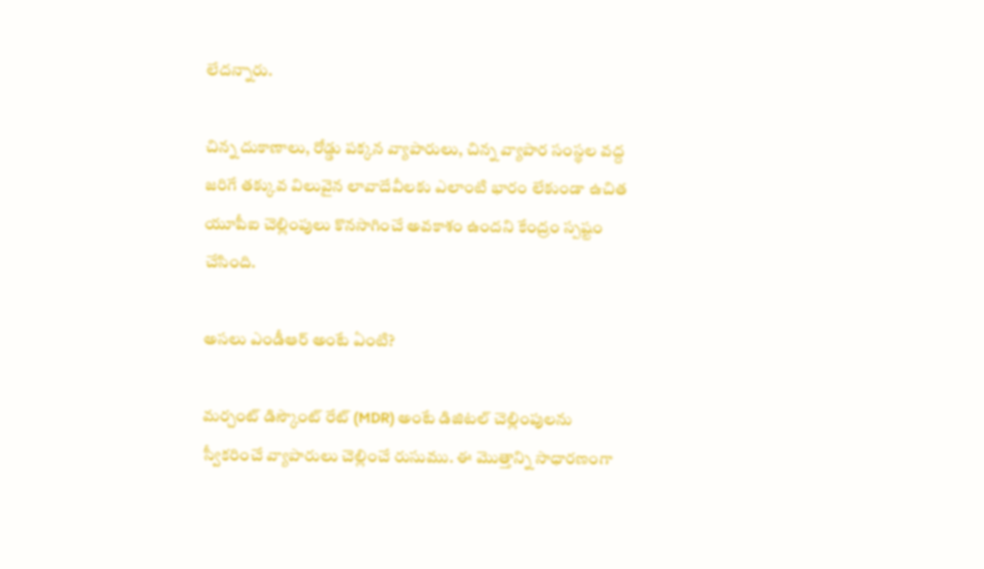లేదన్నారు.

చిన్న దుకాణాలు, రోడ్డు పక్కన వ్యాపారులు, చిన్న వ్యాపార సంస్థల వద్ద జరిగే తక్కువ విలువైన లావాదేవీలకు ఎలాంటి భారం లేకుండా ఉచిత యూపీఐ చెల్లింపులు కొనసాగించే అవకాశం ఉందని కేంద్రం స్పష్టం చేసింది.

అసలు ఎండీఆర్ అంటే ఏంటి?

మర్చంట్ డిస్కౌంట్ రేట్ (MDR) అంటే డిజిటల్ చెల్లింపులను స్వీకరించే వ్యాపారులు చెల్లించే రుసుము. ఈ మొత్తాన్ని సాధారణంగా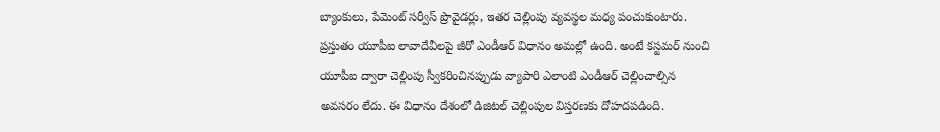బ్యాంకులు, పేమెంట్ సర్వీస్ ప్రొవైడర్లు, ఇతర చెల్లింపు వ్యవస్థల మధ్య పంచుకుంటారు. ప్రస్తుతం యూపీఐ లావాదేవీలపై జీరో ఎండీఆర్ విధానం అమల్లో ఉంది. అంటే కస్టమర్ నుంచి యూపీఐ ద్వారా చెల్లింపు స్వీకరించినప్పుడు వ్యాపారి ఎలాంటి ఎండీఆర్ చెల్లించాల్సిన అవసరం లేదు. ఈ విధానం దేశంలో డిజిటల్ చెల్లింపుల విస్తరణకు దోహదపడింది.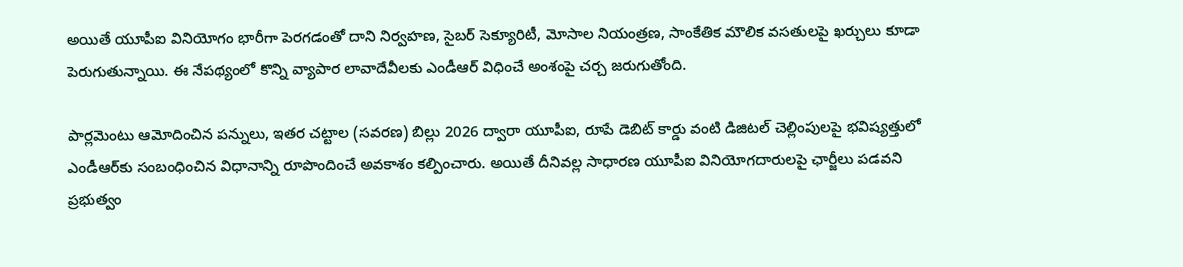అయితే యూపీఐ వినియోగం భారీగా పెరగడంతో దాని నిర్వహణ, సైబర్ సెక్యూరిటీ, మోసాల నియంత్రణ, సాంకేతిక మౌలిక వసతులపై ఖర్చులు కూడా పెరుగుతున్నాయి. ఈ నేపథ్యంలో కొన్ని వ్యాపార లావాదేవీలకు ఎండీఆర్ విధించే అంశంపై చర్చ జరుగుతోంది.

పార్లమెంటు ఆమోదించిన పన్నులు, ఇతర చట్టాల (సవరణ) బిల్లు 2026 ద్వారా యూపీఐ, రూపే డెబిట్ కార్డు వంటి డిజిటల్ చెల్లింపులపై భవిష్యత్తులో ఎండీఆర్‌కు సంబంధించిన విధానాన్ని రూపొందించే అవకాశం కల్పించారు. అయితే దీనివల్ల సాధారణ యూపీఐ వినియోగదారులపై ఛార్జీలు పడవని ప్రభుత్వం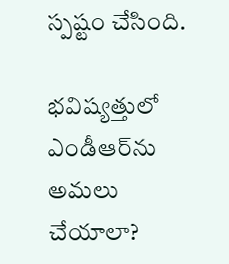స్పష్టం చేసింది.

భవిష్యత్తులో ఎండీఆర్‌ను అమలు చేయాలా?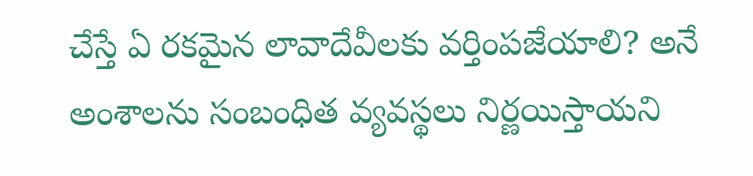చేస్తే ఏ రకమైన లావాదేవీలకు వర్తింపజేయాలి? అనే అంశాలను సంబంధిత వ్యవస్థలు నిర్ణయిస్తాయని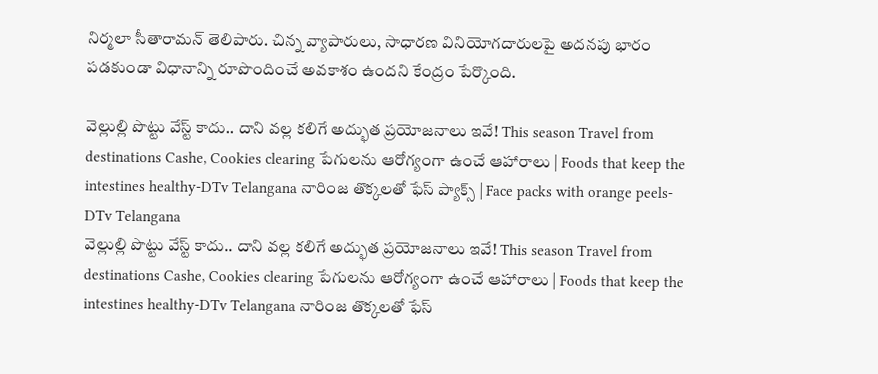నిర్మలా సీతారామన్ తెలిపారు. చిన్న వ్యాపారులు, సాధారణ వినియోగదారులపై అదనపు భారం పడకుండా విధానాన్ని రూపొందించే అవకాశం ఉందని కేంద్రం పేర్కొంది.

వెల్లుల్లి పొట్టు వేస్ట్ కాదు.. దాని వల్ల కలిగే అద్భుత ప్రయోజనాలు ఇవే! This season Travel from destinations Cashe, Cookies clearing పేగులను ఆరోగ్యంగా ఉంచే ఆహారాలు | Foods that keep the intestines healthy-DTv Telangana నారింజ తొక్కలతో ఫేస్ ప్యాక్స్ | Face packs with orange peels-DTv Telangana
వెల్లుల్లి పొట్టు వేస్ట్ కాదు.. దాని వల్ల కలిగే అద్భుత ప్రయోజనాలు ఇవే! This season Travel from destinations Cashe, Cookies clearing పేగులను ఆరోగ్యంగా ఉంచే ఆహారాలు | Foods that keep the intestines healthy-DTv Telangana నారింజ తొక్కలతో ఫేస్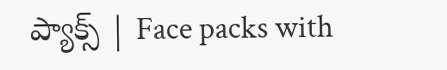ప్యాక్స్ | Face packs with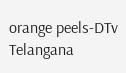orange peels-DTv Telangana